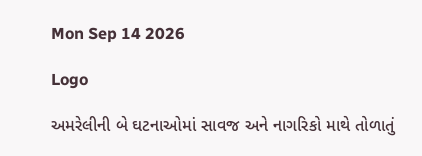Mon Sep 14 2026

Logo

અમરેલીની બે ઘટનાઓમાં સાવજ અને નાગરિકો માથે તોળાતું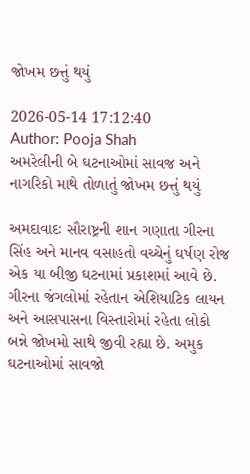જોખમ છત્તું થયું

2026-05-14 17:12:40
Author: Pooja Shah
અમરેલીની બે ઘટનાઓમાં સાવજ અને નાગરિકો માથે તોળાતું જોખમ છત્તું થયું

અમદાવાદઃ સૌરાષ્ટ્રની શાન ગણાતા ગીરના સિંહ અને માનવ વસાહતો વચ્ચેનું ઘર્ષણ રોજ એક યા બીજી ઘટનામાં પ્રકાશમાં આવે છે. ગીરના જંગલોમાં રહેતાન એશિયાટિક લાયન અને આસપાસના વિસ્તારોમાં રહેતા લોકો બન્ને જોખમો સાથે જીવી રહ્યા છે. અમુક ઘટનાઓમાં સાવજો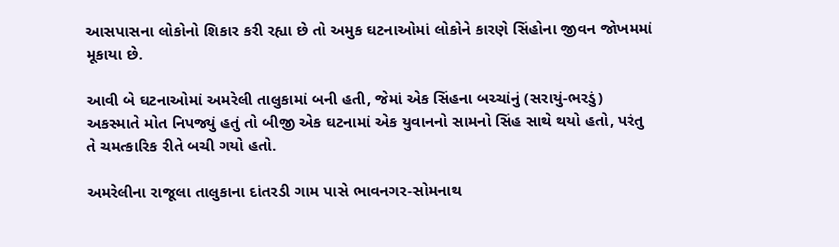આસપાસના લોકોનો શિકાર કરી રહ્યા છે તો અમુક ઘટનાઓમાં લોકોને કારણે સિંહોના જીવન જોખમમાં મૂકાયા છે.

આવી બે ઘટનાઓમાં અમરેલી તાલુકામાં બની હતી, જેમાં એક સિંહના બચ્ચાંનું (સરાયું-ભરડું) અકસ્માતે મોત નિપજ્યું હતું તો બીજી એક ઘટનામાં એક યુવાનનો સામનો સિંહ સાથે થયો હતો, પરંતુ તે ચમત્કારિક રીતે બચી ગયો હતો.

અમરેલીના રાજૂલા તાલુકાના દાંતરડી ગામ પાસે ભાવનગર-સોમનાથ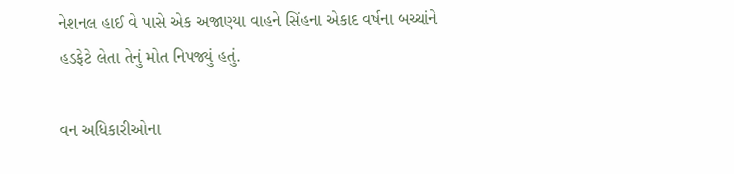નેશનલ હાઈ વે પાસે એક અજાણ્યા વાહને સિંહના એકાદ વર્ષના બચ્ચાંને હડફેટે લેતા તેનું મોત નિપજ્યું હતું.

વન અધિકારીઓના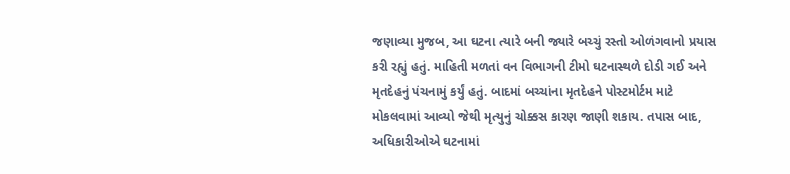જણાવ્યા મુજબ, આ ઘટના ત્યારે બની જ્યારે બચ્ચું રસ્તો ઓળંગવાનો પ્રયાસ કરી રહ્યું હતું. માહિતી મળતાં વન વિભાગની ટીમો ઘટનાસ્થળે દોડી ગઈ અને મૃતદેહનું પંચનામું કર્યું હતું. બાદમાં બચ્ચાંના મૃતદેહને પોસ્ટમોર્ટમ માટે મોકલવામાં આવ્યો જેથી મૃત્યુનું ચોક્કસ કારણ જાણી શકાય. તપાસ બાદ, અધિકારીઓએ ઘટનામાં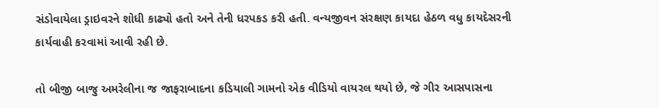સંડોવાયેલા ડ્રાઇવરને શોધી કાઢ્યો હતો અને તેની ધરપકડ કરી હતી. વન્યજીવન સંરક્ષણ કાયદા હેઠળ વધુ કાયદેસરની કાર્યવાહી કરવામાં આવી રહી છે.

તો બીજી બાજુ અમરેલીના જ જાફરાબાદના કડિયાલી ગામનો એક વીડિયો વાયરલ થયો છે, જે ગીર આસપાસના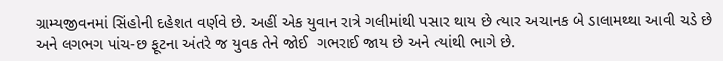ગ્રામ્યજીવનમાં સિંહોની દહેશત વર્ણવે છે. અહીં એક યુવાન રાત્રે ગલીમાંથી પસાર થાય છે ત્યાર અચાનક બે ડાલામથ્થા આવી ચડે છે અને લગભગ પાંચ-છ ફૂટના અંતરે જ યુવક તેને જોઈ  ગભરાઈ જાય છે અને ત્યાંથી ભાગે છે.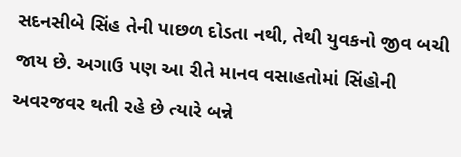સદનસીબે સિંહ તેની પાછળ દોડતા નથી, તેથી યુવકનો જીવ બચી જાય છે. અગાઉ પણ આ રીતે માનવ વસાહતોમાં સિંહોની અવરજવર થતી રહે છે ત્યારે બન્ને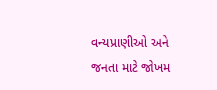વન્યપ્રાણીઓ અને જનતા માટે જોખમ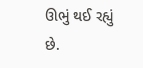ઊભું થઈ રહ્યું છે.